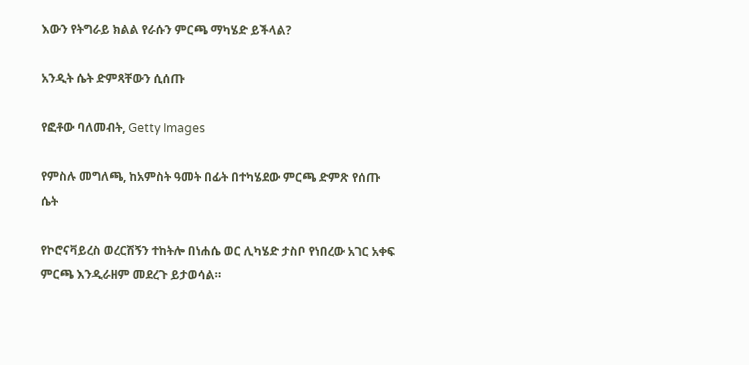እውን የትግራይ ክልል የራሱን ምርጫ ማካሄድ ይችላል?

አንዲት ሴት ድምጻቸውን ሲሰጡ

የፎቶው ባለመብት, Getty Images

የምስሉ መግለጫ, ከአምስት ዓመት በፊት በተካሄደው ምርጫ ድምጽ የሰጡ ሴት

የኮሮናቫይረስ ወረርሽኝን ተከትሎ በነሐሴ ወር ሊካሄድ ታስቦ የነበረው አገር አቀፍ ምርጫ እንዲራዘም መደረጉ ይታወሳል።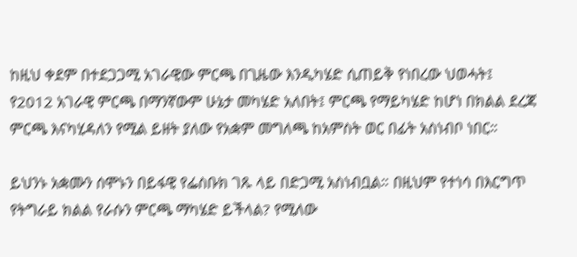ከዚህ ቀደም በተደጋጋሚ አገራዊው ምርጫ በጊዜው እንዲካሄድ ሲጠይቅ የነበረው ህወሓት፤ የ2012 አገራዊ ምርጫ በማንኛውም ሁኔታ መካሄድ አለበት፤ ምርጫ የማይካሄድ ከሆነ በክልል ደረጃ ምርጫ እናካሂዳለን የሚል ይዘት ያለው የአቋም መግለጫ ከአምስት ወር በፊት አስነብቦ ነበር።

ይህንኑ አቋሙን ሰሞኑን በይፋዊ የፌስቡክ ገጹ ላይ በድጋሚ አስነብቧል። በዚህም የተነሳ በእርግጥ የትግራይ ክልል የራሱን ምርጫ ማካሄድ ይችላል? የሚለው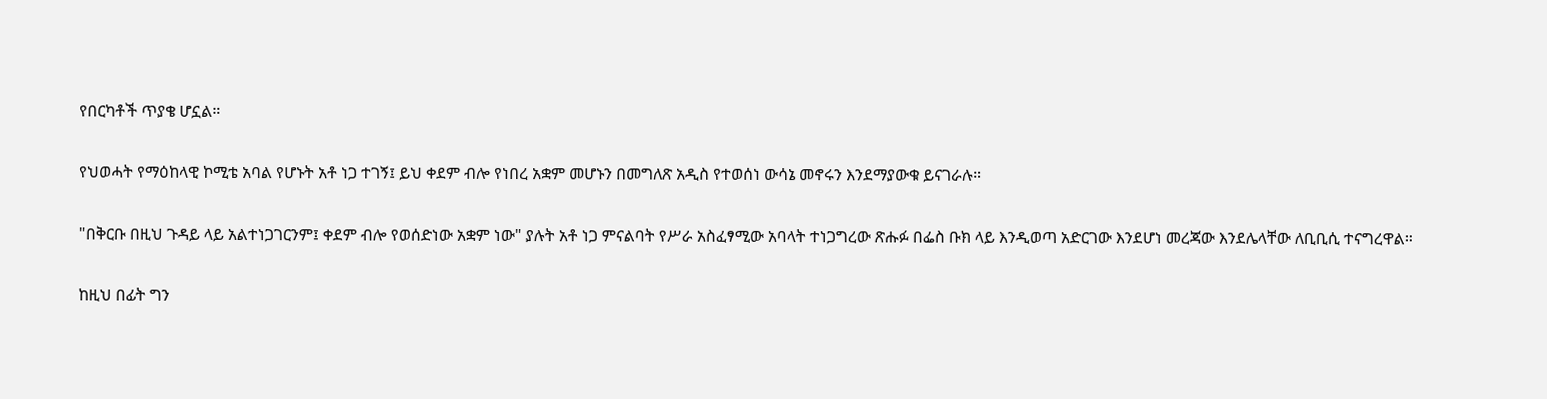የበርካቶች ጥያቄ ሆኗል።

የህወሓት የማዕከላዊ ኮሚቴ አባል የሆኑት አቶ ነጋ ተገኝ፤ ይህ ቀደም ብሎ የነበረ አቋም መሆኑን በመግለጽ አዲስ የተወሰነ ውሳኔ መኖሩን እንደማያውቁ ይናገራሉ።

"በቅርቡ በዚህ ጉዳይ ላይ አልተነጋገርንም፤ ቀደም ብሎ የወሰድነው አቋም ነው" ያሉት አቶ ነጋ ምናልባት የሥራ አስፈፃሚው አባላት ተነጋግረው ጽሑፉ በፌስ ቡክ ላይ እንዲወጣ አድርገው እንደሆነ መረጃው እንደሌላቸው ለቢቢሲ ተናግረዋል።

ከዚህ በፊት ግን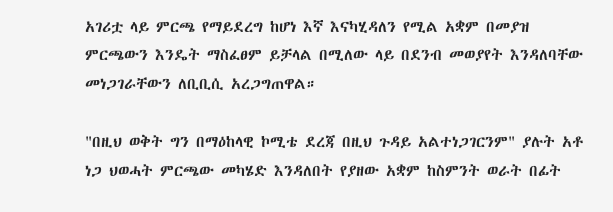አገሪቷ ላይ ምርጫ የማይደረግ ከሆነ እኛ እናካሂዳለን የሚል አቋም በመያዝ ምርጫውን እንዴት ማስፈፀም ይቻላል በሚለው ላይ በደንብ መወያየት እንዳለባቸው መነጋገራቸውን ለቢቢሲ አረጋግጠዋል።

"በዚህ ወቅት ግን በማዕከላዊ ኮሚቴ ደረጃ በዚህ ጉዳይ አልተነጋገርንም" ያሉት አቶ ነጋ ህወሓት ምርጫው መካሄድ እንዳለበት የያዘው አቋም ከስምንት ወራት በፊት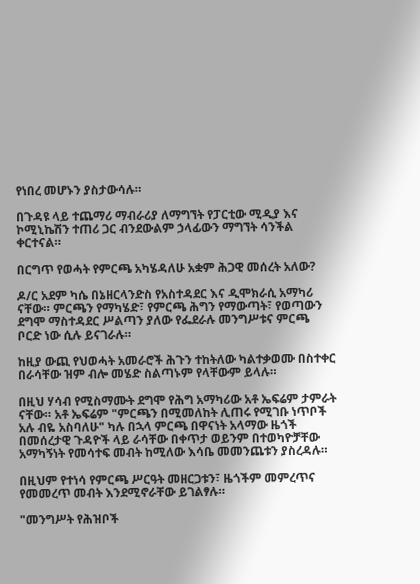የነበረ መሆኑን ያስታውሳሉ።

በጉዳዩ ላይ ተጨማሪ ማብራሪያ ለማግኘት የፓርቲው ሚዲያ እና ኮሚኒኬሽን ተጠሪ ጋር ብንደውልም ኃላፊውን ማግኘት ሳንችል ቀርተናል።

በርግጥ የወሓት የምርጫ አካሄዳለሁ አቋም ሕጋዊ መሰረት አለው?

ዶ/ር አደም ካሴ በኔዘርላንድስ የአስተዳደር እና ዲሞክራሲ አማካሪ ናቸው። ምርጫን የማካሄድ፣ የምርጫ ሕግን የማውጣት፣ የወጣውን ደግሞ ማስተዳደር ሥልጣን ያለው የፌደራሉ መንግሥቱና ምርጫ ቦርድ ነው ሲሉ ይናገራሉ።

ከዚያ ውጪ የህወሓት አመራሮች ሕጉን ተከትለው ካልተቃወሙ በስተቀር በራሳቸው ዝም ብሎ መሄድ ስልጣኑም የላቸውም ይላሉ።

በዚህ ሃሳብ የሚስማሙት ደግሞ የሕግ አማካሪው አቶ ኤፍሬም ታምራት ናቸው። አቶ ኤፍሬም "ምርጫን በሚመለከት ሊጠሩ የሚገቡ ነጥቦች አሉ ብዬ አስባለሁ" ካሉ በኋላ ምርጫ በዋናነት አላማው ዜጎች በመሰረታዊ ጉዳዮች ላይ ራሳቸው በቀጥታ ወይንም በተወካዮቻቸው አማካኝነት የመሳተፍ መብት ከሚለው እሳቤ መመንጨቱን ያስረዳሉ።

በዚህም የተነሳ የምርጫ ሥርዓት መዘርጋቱን፣ ዜጎችም መምረጥና የመመረጥ መብት እንደሚኖራቸው ይገልፃሉ።

"መንግሥት የሕዝቦች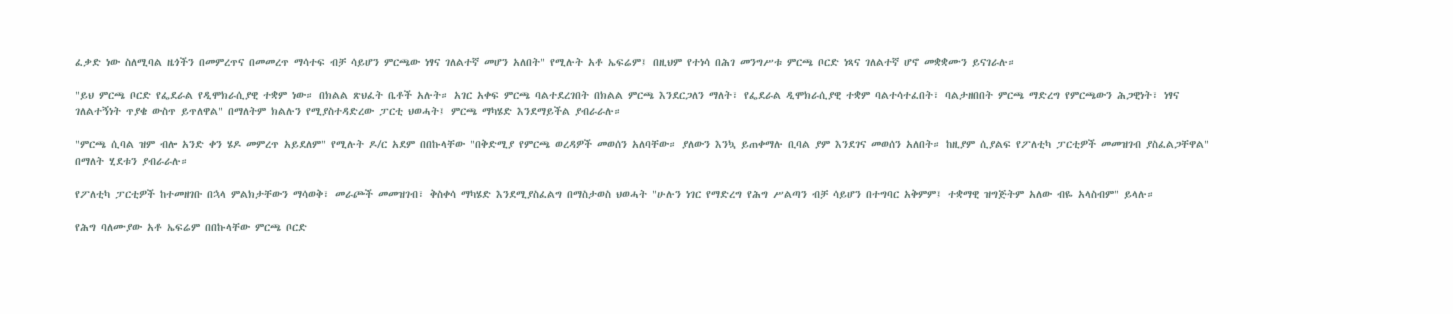ፈቃድ ነው ስለሚባል ዜጎችን በመምረጥና በመመረጥ ማሳተፍ ብቻ ሳይሆን ምርጫው ነፃና ገለልተኛ መሆን አለበት" የሚሉት አቶ ኤፍሬም፤ በዚህም የተነሳ በሕገ መንግሥቱ ምርጫ ቦርድ ነጻና ገለልተኛ ሆኖ መቋቋሙን ይናገራሉ።

"ይህ ምርጫ ቦርድ የፌደራል የዲሞክራሲያዊ ተቋም ነው። በክልል ጽህፈት ቤቶች አሉት። አገር አቀፍ ምርጫ ባልተደረገበት በክልል ምርጫ እንደርጋለን ማለት፣ የፌደራል ዲሞክራሲያዊ ተቋም ባልተሳተፈበት፣ ባልታዘበበት ምርጫ ማድረግ የምርጫውን ሕጋዊነት፣ ነፃና ገለልተኝነት ጥያቄ ውስጥ ይጥለዋል" በማለትም ክልሉን የሚያስተዳድረው ፓርቲ ህወሓት፤ ምርጫ ማካሄድ እንደማይችል ያብራራሉ።

"ምርጫ ሲባል ዝም ብሎ አንድ ቀን ሄዶ መምረጥ አይደለም" የሚሉት ዶ/ር አደም በበኩላቸው "በቅድሚያ የምርጫ ወረዳዎች መወሰን አለባቸው። ያለውን እንኳ ይጠቀማሉ ቢባል ያም እንደገና መወሰን አለበት። ከዚያም ሲያልፍ የፖለቲካ ፓርቲዎች መመዝገብ ያስፈልጋቸዋል" በማለት ሂደቱን ያብራራሉ።

የፖለቲካ ፓርቲዎች ከተመዘገቡ በኋላ ምልክታቸውን ማሳወቅ፣ መራጮች መመዝገብ፣ ቅስቀሳ ማካሄድ እንደሚያስፈልግ በማስታወስ ህወሓት "ሁሉን ነገር የማድረግ የሕግ ሥልጣን ብቻ ሳይሆን በተግባር አቅምም፤ ተቋማዊ ዝግጅትም አለው ብዬ አላስብም" ይላሉ።

የሕግ ባለሙያው አቶ ኤፍሬም በበኩላቸው ምርጫ ቦርድ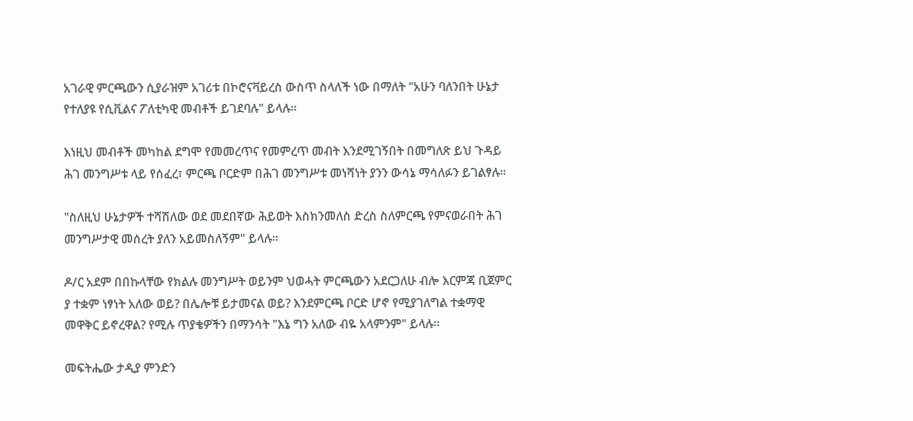አገራዊ ምርጫውን ሲያራዝም አገሪቱ በኮሮናቫይረስ ውስጥ ስላለች ነው በማለት "አሁን ባለንበት ሁኔታ የተለያዩ የሲቪልና ፖለቲካዊ መብቶች ይገደባሉ" ይላሉ።

እነዚህ መብቶች መካከል ደግሞ የመመረጥና የመምረጥ መብት እንደሚገኝበት በመግለጽ ይህ ጉዳይ ሕገ መንግሥቱ ላይ የሰፈረ፣ ምርጫ ቦርድም በሕገ መንግሥቱ መነሻነት ያንን ውሳኔ ማሳለፉን ይገልፃሉ።

"ስለዚህ ሁኔታዎች ተሻሽለው ወደ መደበኛው ሕይወት እስክንመለስ ድረስ ስለምርጫ የምናወራበት ሕገ መንግሥታዊ መሰረት ያለን አይመስለኝም" ይላሉ።

ዶ/ር አደም በበኩላቸው የክልሉ መንግሥት ወይንም ህወሓት ምርጫውን አደርጋለሁ ብሎ እርምጃ ቢጀምር ያ ተቋም ነፃነት አለው ወይ? በሌሎቹ ይታመናል ወይ? እንደምርጫ ቦርድ ሆኖ የሚያገለግል ተቋማዊ መዋቅር ይኖረዋል? የሚሉ ጥያቄዎችን በማንሳት "እኔ ግን አለው ብዬ አላምንም" ይላሉ።

መፍትሔው ታዲያ ምንድን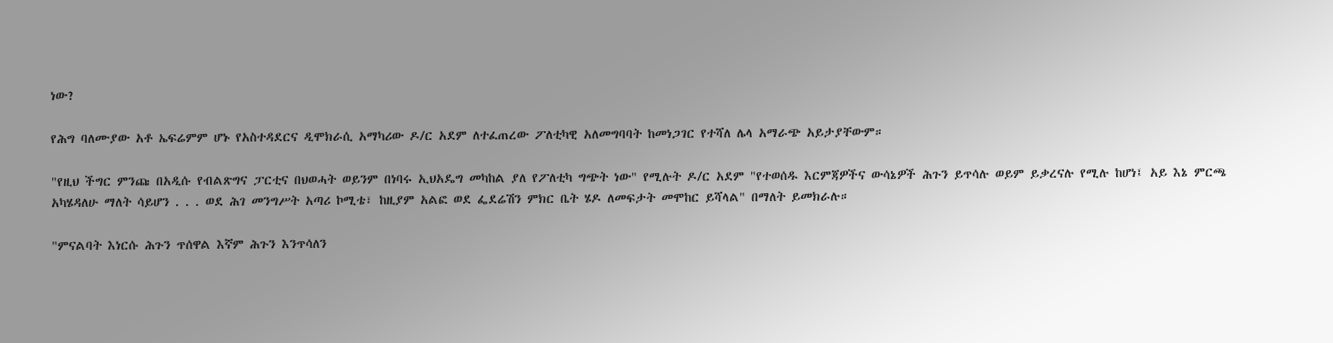ነው?

የሕግ ባለሙያው አቶ ኤፍሬምም ሆኑ የአስተዳደርና ዲሞክራሲ አማካሪው ዶ/ር አደም ለተፈጠረው ፖለቲካዊ አለመግባባት ከመነጋገር የተሻለ ሌላ አማራጭ አይታያቸውም።

"የዚህ ችግር ምንጩ በአዲሱ የብልጽግና ፓርቲና በህወሓት ወይንም በነባሩ ኢህአዴግ መካከል ያለ የፖለቲካ ግጭት ነው" የሚሉት ዶ/ር አደም "የተወሰዱ እርምጃዎችና ውሳኔዎች ሕጉን ይጥሳሉ ወይም ይቃረናሉ የሚሉ ከሆነ፤ አይ እኔ ምርጫ አካሄዳለሁ ማለት ሳይሆን . . . ወደ ሕገ መንግሥት አጣሪ ኮሚቴ፣ ከዚያም አልፎ ወደ ፌደሬሽን ምክር ቤት ሄዶ ለመፍታት መሞከር ይሻላል" በማለት ይመክራሉ።

"ምናልባት እነርሱ ሕጉን ጥሰዋል እኛም ሕጉን እንጥሳለን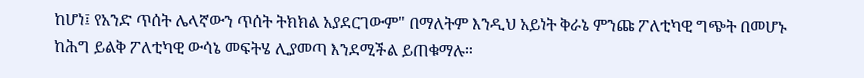ከሆነ፤ የአንድ ጥሰት ሌላኛውን ጥሰት ትክክል አያደርገውም" በማለትም እንዲህ አይነት ቅራኔ ምንጩ ፖለቲካዊ ግጭት በመሆኑ ከሕግ ይልቅ ፖለቲካዊ ውሳኔ መፍትሄ ሊያመጣ እንደሚችል ይጠቁማሉ።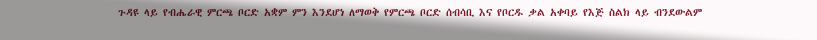ጉዳዩ ላይ የብሔራዊ ምርጫ ቦርድ አቋም ምን እንደሆነ ለማወቅ የምርጫ ቦርድ ሰብሳቢ እና የቦርዱ ቃል አቀባይ የእጅ ስልክ ላይ ብንደውልም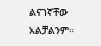ልናገኛቸው አልቻልንም።